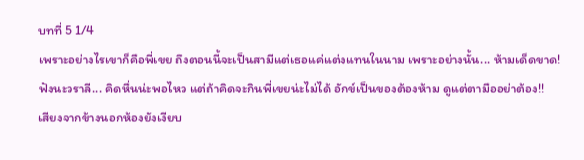บทที่ 5 1/4
เพราะอย่างไรเขาก็คือพี่เขย ถึงตอนนี้จะเป็นสามีแต่เธอแค่แต่งแทนในนาม เพราะอย่างนั้น... ห้ามเด็ดขาด!
ฟังนะวราลี... คิดหื่นน่ะพอไหว แต่ถ้าคิดจะกินพี่เขยน่ะไม่ได้ อักข์เป็นของต้องห้าม ดูแต่ตามืออย่าต้อง!!
เสียงจากข้างนอกห้องยังเงียบ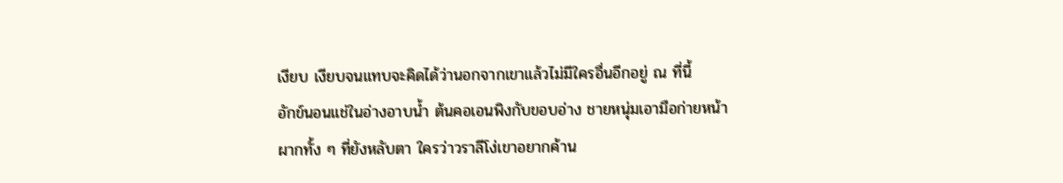เงียบ เงียบจนแทบจะคิดได้ว่านอกจากเขาแล้วไม่มีใครอื่นอีกอยู่ ณ ที่นี้
อักข์นอนแช่ในอ่างอาบน้ำ ต้นคอเอนพิงกับขอบอ่าง ชายหนุ่มเอามือก่ายหน้าผากทั้ง ๆ ที่ยังหลับตา ใครว่าวราลีโง่เขาอยากค้าน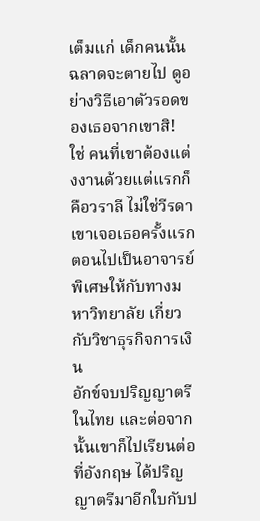เต็มแก่ เด็กคนนั้นฉลาดจะตายไป ดูอย่างวิธีเอาตัวรอดของเธอจากเขาสิ!
ใช่ คนที่เขาต้องแต่งงานด้วยแต่แรกก็คือวราลี ไม่ใช่วีรดา
เขาเจอเธอครั้งแรกตอนไปเป็นอาจารย์พิเศษให้กับทางมหาวิทยาลัย เกี่ยวกับวิชาธุรกิจการเงิน
อักข์จบปริญญาตรีในไทย และต่อจากนั้นเขาก็ไปเรียนต่อที่อังกฤษ ได้ปริญญาตรีมาอีกใบกับป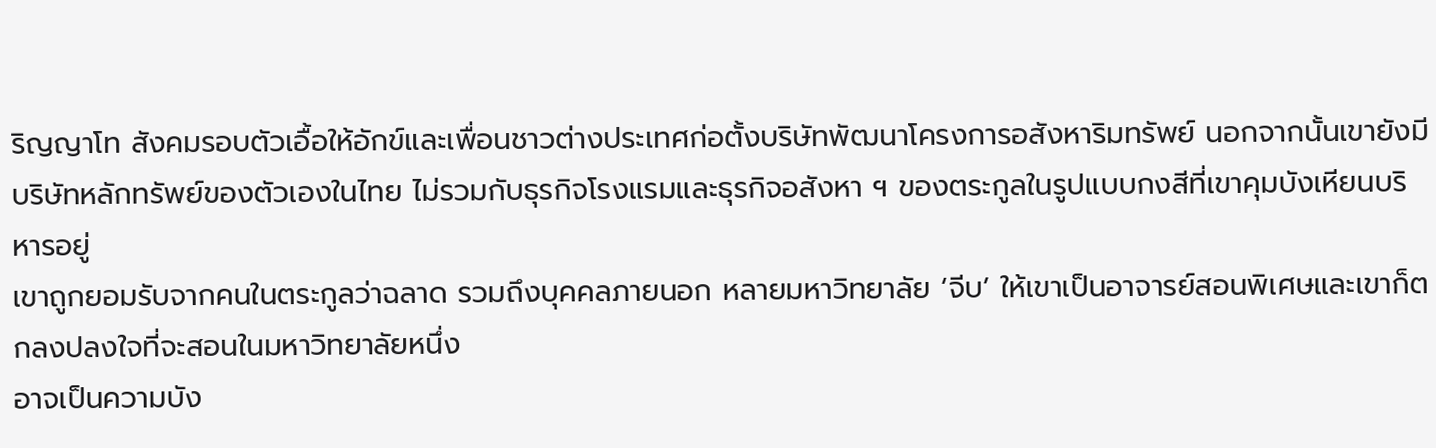ริญญาโท สังคมรอบตัวเอื้อให้อักข์และเพื่อนชาวต่างประเทศก่อตั้งบริษัทพัฒนาโครงการอสังหาริมทรัพย์ นอกจากนั้นเขายังมีบริษัทหลักทรัพย์ของตัวเองในไทย ไม่รวมกับธุรกิจโรงแรมและธุรกิจอสังหา ฯ ของตระกูลในรูปแบบกงสีที่เขาคุมบังเหียนบริหารอยู่
เขาถูกยอมรับจากคนในตระกูลว่าฉลาด รวมถึงบุคคลภายนอก หลายมหาวิทยาลัย ‘จีบ’ ให้เขาเป็นอาจารย์สอนพิเศษและเขาก็ตกลงปลงใจที่จะสอนในมหาวิทยาลัยหนึ่ง
อาจเป็นความบัง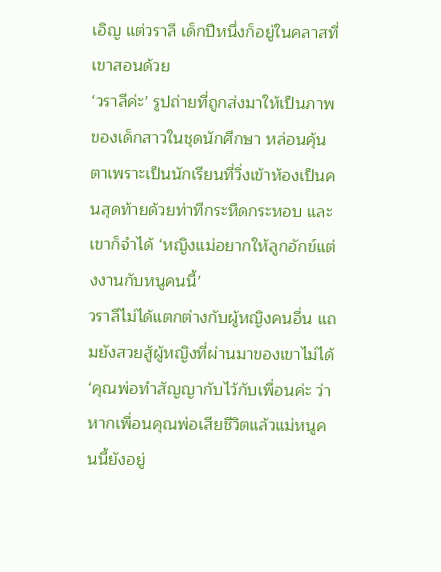เอิญ แต่วราลี เด็กปีหนึ่งก็อยู่ในคลาสที่เขาสอนด้วย
‘วราลีค่ะ’ รูปถ่ายที่ถูกส่งมาให้เป็นภาพของเด็กสาวในชุดนักศึกษา หล่อนคุ้นตาเพราะเป็นนักเรียนที่วิ่งเข้าห้องเป็นคนสุดท้ายด้วยท่าทีกระหืดกระหอบ และเขาก็จำได้ ‘หญิงแม่อยากให้ลูกอักข์แต่งงานกับหนูคนนี้’
วราลีไม่ได้แตกต่างกับผู้หญิงคนอื่น แถมยังสวยสู้ผู้หญิงที่ผ่านมาของเขาไม่ได้
‘คุณพ่อทำสัญญากับไว้กับเพื่อนค่ะ ว่าหากเพื่อนคุณพ่อเสียชีวิตแล้วแม่หนูคนนี้ยังอยู่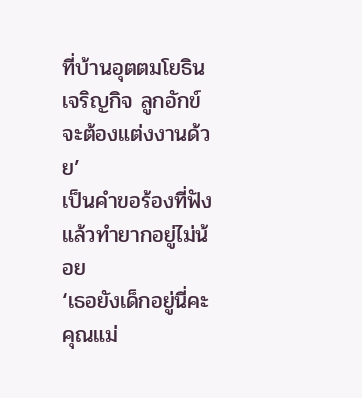ที่บ้านอุตตมโยธินเจริญกิจ ลูกอักข์จะต้องแต่งงานด้วย’
เป็นคำขอร้องที่ฟังแล้วทำยากอยู่ไม่น้อย
‘เธอยังเด็กอยู่นี่คะคุณแม่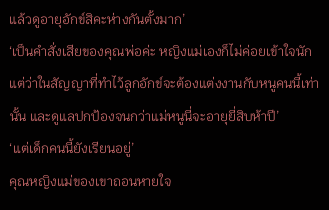แล้วดูอายุอักข์สิคะห่างกันตั้งมาก’
‘เป็นคำสั่งเสียของคุณพ่อค่ะ หญิงแม่เองก็ไม่ค่อยเข้าใจนัก แต่ว่าในสัญญาที่ทำไว้ลูกอักข์จะต้องแต่งงานกับหนูคนนี้เท่านั้น และดูแลปกป้องจนกว่าแม่หนูนี่จะอายุยี่สิบห้าปี’
‘แต่เด็กคนนี้ยังเรียนอยู่’
คุณหญิงแม่ของเขาถอนหายใจ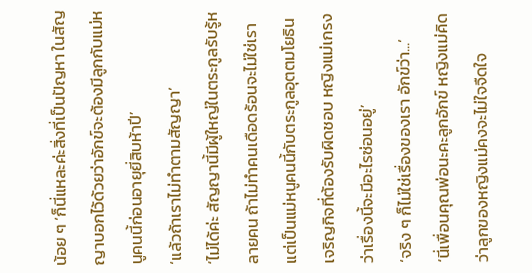น้อย ๆ ‘ก็นี่แหละค่ะสิ่งที่เป็นปัญหา ในสัญญาบอกไว้ด้วยว่าอักข์จะต้องมีลูกกับแม่หนูคนนี้ก่อนอายุยี่สิบห้าปี’
‘แล้วถ้าเราไม่ทำตามสัญญา’
‘ไม่ได้ค่ะ สัญญานี้มีผู้ใหญ่ในตระกูลรับรู้หลายคน ถ้าไม่ทำคนเดือดร้อนจะไม่ใช่เรา แต่เป็นแม่หนูคนนี้กับตระกูลอุตตมโยธินเจริญกิจที่ต้องรับผิดชอบ หญิงแม่เกรงว่าเรื่องนี้จะมีอะไรซ่อนอยู่’
‘จริง ๆ ก็ไม่ใช่เรื่องของเรา อักข์ว่า...’
‘นี่เพื่อนคุณพ่อนะคะลูกอักข์ หญิงแม่คิดว่าลูกของหญิงแม่คงจะไม่ใจจืดใจ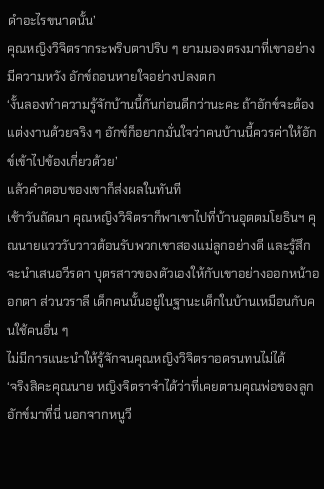ดำอะไรขนาดนั้น’
คุณหญิงวิจิตรากระพริบตาปริบ ๆ ยามมองตรงมาที่เขาอย่างมีความหวัง อักข์ถอนหายใจอย่างปลงตก
‘งั้นลองทำความรู้จักบ้านนี้กันก่อนดีกว่านะคะ ถ้าอักข์จะต้องแต่งงานด้วยจริง ๆ อักข์ก็อยากมั่นใจว่าคนบ้านนี้ควรค่าให้อักข์เข้าไปข้องเกี่ยวด้วย’
แล้วคำตอบของเขาก็ส่งผลในทันที
เช้าวันถัดมา คุณหญิงวิจิตราก็พาเขาไปที่บ้านอุตตมโยธินฯ คุณนายแวววับวาวต้อนรับพวกเขาสองแม่ลูกอย่างดี และรู้สึกจะนำเสนอวีรดา บุตรสาวของตัวเองให้กับเขาอย่างออกหน้าออกตา ส่วนวราลี เด็กคนนั้นอยู่ในฐานะเด็กในบ้านเหมือนกับคนใช้คนอื่น ๆ
ไม่มีการแนะนำให้รู้จักจนคุณหญิงวิจิตราอดรนทนไม่ได้
‘จริงสิคะคุณนาย หญิงจิตราจำได้ว่าที่เคยตามคุณพ่อของลูกอักข์มาที่นี่ นอกจากหนูวี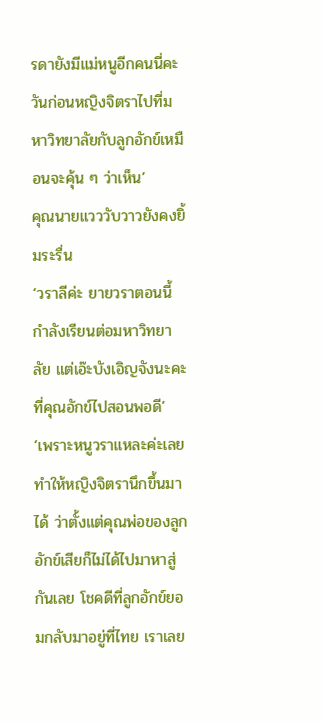รดายังมีแม่หนูอีกคนนี่คะ วันก่อนหญิงจิตราไปที่มหาวิทยาลัยกับลูกอักข์เหมือนจะคุ้น ๆ ว่าเห็น’
คุณนายแวววับวาวยังคงยิ้มระรื่น
‘วราลีค่ะ ยายวราตอนนี้กำลังเรียนต่อมหาวิทยาลัย แต่เอ๊ะบังเอิญจังนะคะที่คุณอักข์ไปสอนพอดี’
‘เพราะหนูวราแหละค่ะเลยทำให้หญิงจิตรานึกขึ้นมาได้ ว่าตั้งแต่คุณพ่อของลูกอักข์เสียก็ไม่ได้ไปมาหาสู่กันเลย โชคดีที่ลูกอักข์ยอมกลับมาอยู่ที่ไทย เราเลย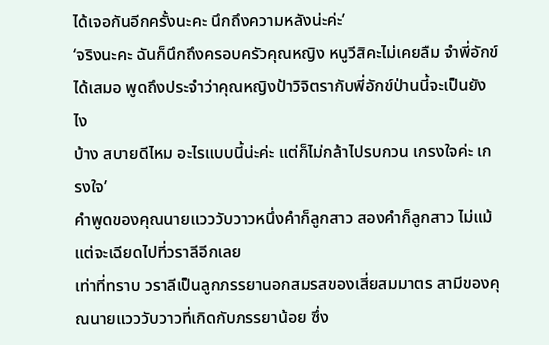ได้เจอกันอีกครั้งนะคะ นึกถึงความหลังน่ะค่ะ’
‘จริงนะคะ ฉันก็นึกถึงครอบครัวคุณหญิง หนูวีสิคะไม่เคยลืม จำพี่อักข์ได้เสมอ พูดถึงประจำว่าคุณหญิงป้าวิจิตรากับพี่อักข์ป่านนี้จะเป็นยังไง
บ้าง สบายดีไหม อะไรแบบนี้น่ะค่ะ แต่ก็ไม่กล้าไปรบกวน เกรงใจค่ะ เกรงใจ’
คำพูดของคุณนายแวววับวาวหนึ่งคำก็ลูกสาว สองคำก็ลูกสาว ไม่แม้แต่จะเฉียดไปที่วราลีอีกเลย
เท่าที่ทราบ วราลีเป็นลูกภรรยานอกสมรสของเสี่ยสมมาตร สามีของคุณนายแวววับวาวที่เกิดกับภรรยาน้อย ซึ่ง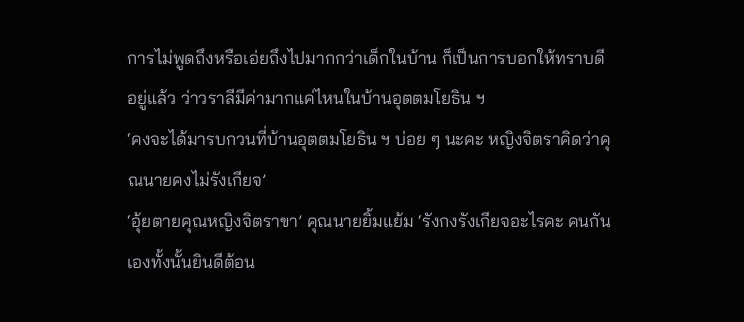การไม่พูดถึงหรือเอ่ยถึงไปมากกว่าเด็กในบ้าน ก็เป็นการบอกให้ทราบดีอยู่แล้ว ว่าวราลีมีค่ามากแค่ไหนในบ้านอุตตมโยธิน ฯ
‘คงจะได้มารบกวนที่บ้านอุตตมโยธิน ฯ บ่อย ๆ นะคะ หญิงจิตราคิดว่าคุณนายคงไม่รังเกียจ’
‘อุ้ยตายคุณหญิงจิตราขา’ คุณนายยิ้มแย้ม ‘รังกงรังเกียจอะไรคะ คนกันเองทั้งนั้นยินดีต้อน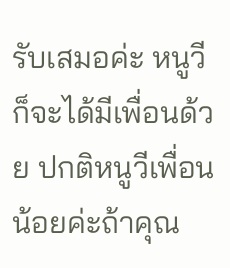รับเสมอค่ะ หนูวีก็จะได้มีเพื่อนด้วย ปกติหนูวีเพื่อนน้อยค่ะถ้าคุณ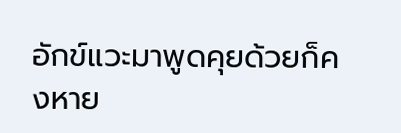อักข์แวะมาพูดคุยด้วยก็คงหาย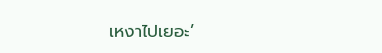เหงาไปเยอะ’